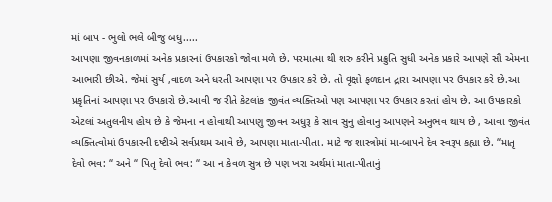માં બાપ - ભુલો ભલે બીજુ બધુ.....
આપણા જીવનકાળમાં અનેક પ્રકારનાં ઉપકારકો જોવા મળે છે. પરમાત્મા થી શરુ કરીને પ્રક્રુતિ સુધી અનેક પ્રકારે આપણે સૌ એમના આભારી છીએ. જેમાં સુર્ય ,વાદળ અને ધરતી આપણા પર ઉપકાર કરે છે. તો વૃક્ષો ફળદાન દ્રારા આપણા પર ઉપકાર કરે છે.આ પ્રકૃતિનાં આપણા પર ઉપકારો છે.આવી જ રીતે કેટલાંક જીવંત વ્યક્તિઓ પણ આપણા પર ઉપકાર કરતાં હોય છે. આ ઉપકારકો એટલાં અતુલનીય હોય છે કે જેમના ન હોવાથી આપણુ જીવન અધુરૂ કે સાવ સુનુ હોવાનુ આપણને અનુભવ થાય છે , આવા જીવંત વ્યક્તિત્વોમાં ઉપકારની દષ્ટીએ સર્વપ્રથમ આવે છે, આપણા માતા-પીતા. માટે જ શાસ્ત્રોમાં મા-બાપને દેવ સ્વરૂપ કહ્યા છે. “માતૃ દેવો ભવ: “ અને “ પિતૃ દેવો ભવ: “ આ ન કેવળ સુત્ર છે પણ ખરા અર્થમાં માતા-પીતાનું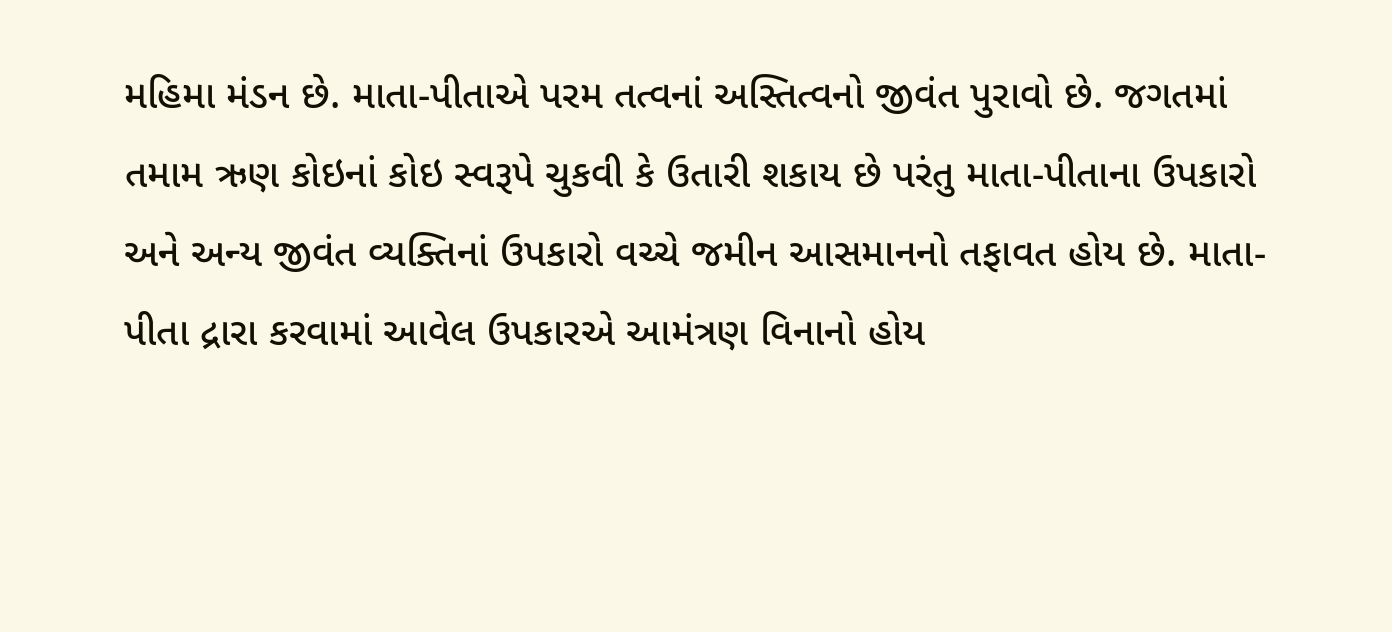મહિમા મંડન છે. માતા-પીતાએ પરમ તત્વનાં અસ્તિત્વનો જીવંત પુરાવો છે. જગતમાં તમામ ઋણ કોઇનાં કોઇ સ્વરૂપે ચુકવી કે ઉતારી શકાય છે પરંતુ માતા-પીતાના ઉપકારો અને અન્ય જીવંત વ્યક્તિનાં ઉપકારો વચ્ચે જમીન આસમાનનો તફાવત હોય છે. માતા-પીતા દ્રારા કરવામાં આવેલ ઉપકારએ આમંત્રણ વિનાનો હોય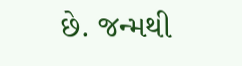છે. જન્મથી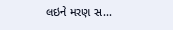લઇને મરણ સ...